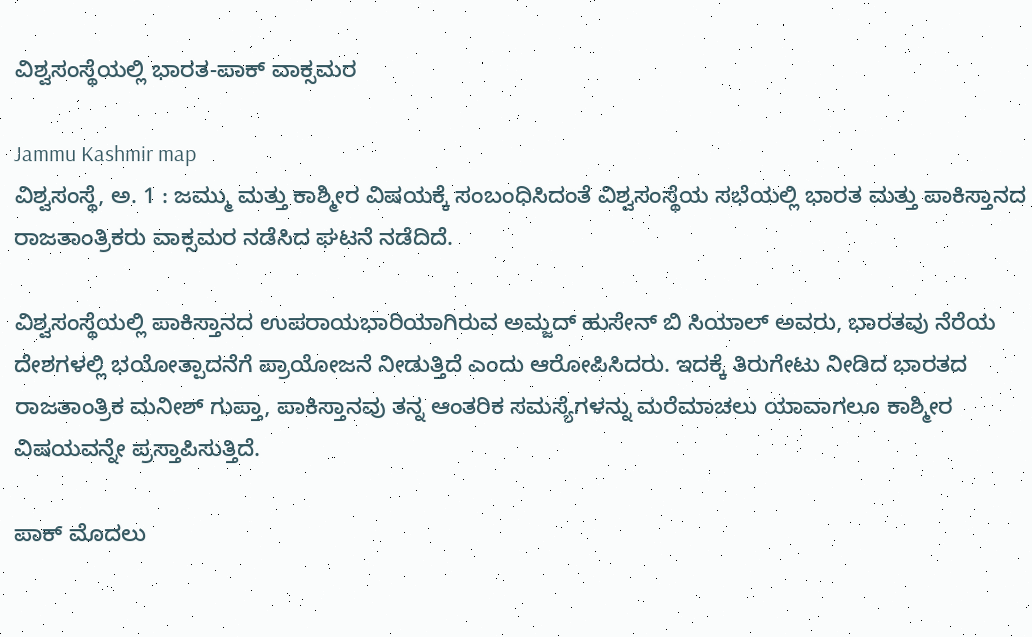ವಿಶ್ವಸಂಸ್ಥೆಯಲ್ಲಿ ಭಾರತ-ಪಾಕ್ ವಾಕ್ಸಮರ

Jammu Kashmir map
ವಿಶ್ವಸಂಸ್ಥೆ, ಅ. 1 : ಜಮ್ಮು ಮತ್ತು ಕಾಶ್ಮೀರ ವಿಷಯಕ್ಕೆ ಸಂಬಂಧಿಸಿದಂತೆ ವಿಶ್ವಸಂಸ್ಥೆಯ ಸಭೆಯಲ್ಲಿ ಭಾರತ ಮತ್ತು ಪಾಕಿಸ್ತಾನದ ರಾಜತಾಂತ್ರಿಕರು ವಾಕ್ಸಮರ ನಡೆಸಿದ ಘಟನೆ ನಡೆದಿದೆ.

ವಿಶ್ವಸಂಸ್ಥೆಯಲ್ಲಿ ಪಾಕಿಸ್ತಾನದ ಉಪರಾಯಭಾರಿಯಾಗಿರುವ ಅಮ್ಜದ್ ಹುಸೇನ್ ಬಿ ಸಿಯಾಲ್ ಅವರು, ಭಾರತವು ನೆರೆಯ ದೇಶಗಳಲ್ಲಿ ಭಯೋತ್ಪಾದನೆಗೆ ಪ್ರಾಯೋಜನೆ ನೀಡುತ್ತಿದೆ ಎಂದು ಆರೋಪಿಸಿದರು. ಇದಕ್ಕೆ ತಿರುಗೇಟು ನೀಡಿದ ಭಾರತದ ರಾಜತಾಂತ್ರಿಕ ಮನೀಶ್ ಗುಪ್ತಾ, ಪಾಕಿಸ್ತಾನವು ತನ್ನ ಆಂತರಿಕ ಸಮಸ್ಯೆಗಳನ್ನು ಮರೆಮಾಚಲು ಯಾವಾಗಲೂ ಕಾಶ್ಮೀರ ವಿಷಯವನ್ನೇ ಪ್ರಸ್ತಾಪಿಸುತ್ತಿದೆ.

ಪಾಕ್ ಮೊದಲು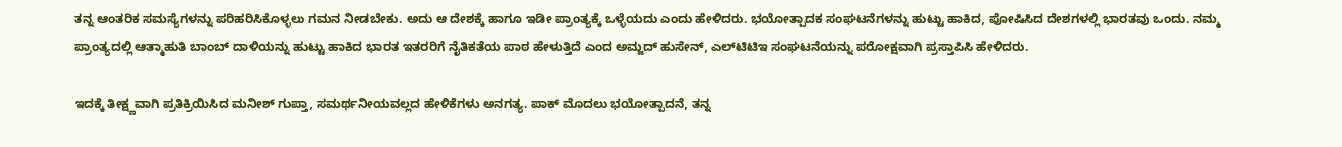ತನ್ನ ಆಂತರಿಕ ಸಮಸ್ಯೆಗಳನ್ನು ಪರಿಹರಿಸಿಕೊಳ್ಳಲು ಗಮನ ನೀಡಬೇಕು. ಅದು ಆ ದೇಶಕ್ಕೆ ಹಾಗೂ ಇಡೀ ಪ್ರಾಂತ್ಯಕ್ಕೆ ಒಳ್ಳೆಯದು ಎಂದು ಹೇಳಿದರು. ಭಯೋತ್ಪಾದಕ ಸಂಘಟನೆಗಳನ್ನು ಹುಟ್ಟು ಹಾಕಿದ, ಪೋಷಿಸಿದ ದೇಶಗಳಲ್ಲಿ ಭಾರತವು ಒಂದು. ನಮ್ಮ ಪ್ರಾಂತ್ಯದಲ್ಲಿ ಆತ್ಮಾಹುತಿ ಬಾಂಬ್ ದಾಳಿಯನ್ನು ಹುಟ್ಟು ಹಾಕಿದ ಭಾರತ ಇತರರಿಗೆ ನೈತಿಕತೆಯ ಪಾಠ ಹೇಳುತ್ತಿದೆ ಎಂದ ಅಮ್ಜದ್ ಹುಸೇನ್, ಎಲ್‌ಟಿಟಿಇ ಸಂಘಟನೆಯನ್ನು ಪರೋಕ್ಷವಾಗಿ ಪ್ರಸ್ತಾಪಿಸಿ ಹೇಳಿದರು.

ಇದಕ್ಕೆ ತೀಕ್ಷ್ಣವಾಗಿ ಪ್ರತಿಕ್ರಿಯಿಸಿದ ಮನೀಶ್ ಗುಪ್ತಾ, ಸಮರ್ಥನೀಯವಲ್ಲದ ಹೇಳಿಕೆಗಳು ಅನಗತ್ಯ. ಪಾಕ್ ಮೊದಲು ಭಯೋತ್ಪಾದನೆ, ತನ್ನ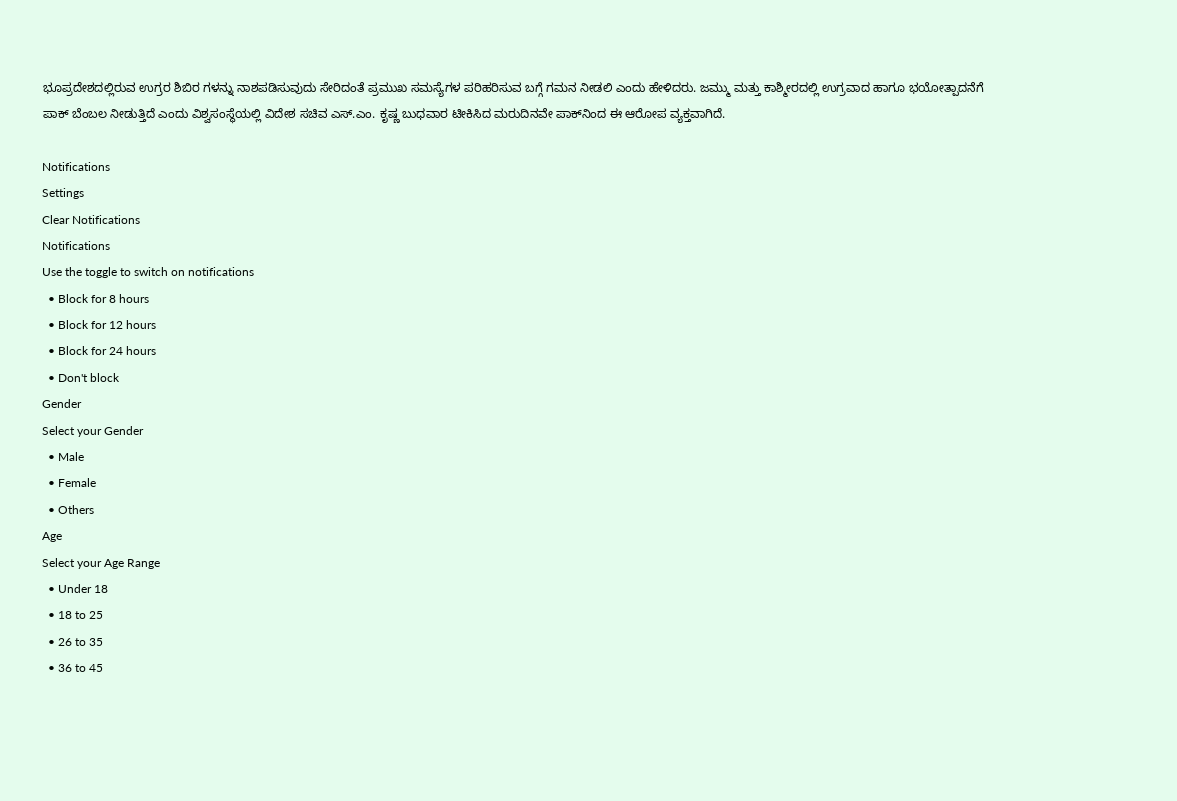ಭೂಪ್ರದೇಶದಲ್ಲಿರುವ ಉಗ್ರರ ಶಿಬಿರ ಗಳನ್ನು ನಾಶಪಡಿಸುವುದು ಸೇರಿದಂತೆ ಪ್ರಮುಖ ಸಮಸ್ಯೆಗಳ ಪರಿಹರಿಸುವ ಬಗ್ಗೆ ಗಮನ ನೀಡಲಿ ಎಂದು ಹೇಳಿದರು. ಜಮ್ಮು ಮತ್ತು ಕಾಶ್ಮೀರದಲ್ಲಿ ಉಗ್ರವಾದ ಹಾಗೂ ಭಯೋತ್ಪಾದನೆಗೆ ಪಾಕ್ ಬೆಂಬಲ ನೀಡುತ್ತಿದೆ ಎಂದು ವಿಶ್ವಸಂಸ್ಥೆಯಲ್ಲಿ ವಿದೇಶ ಸಚಿವ ಎಸ್.ಎಂ. ಕೃಷ್ಣ ಬುಧವಾರ ಟೀಕಿಸಿದ ಮರುದಿನವೇ ಪಾಕ್‌ನಿಂದ ಈ ಆರೋಪ ವ್ಯಕ್ತವಾಗಿದೆ.

Notifications
Settings
Clear Notifications
Notifications
Use the toggle to switch on notifications
  • Block for 8 hours
  • Block for 12 hours
  • Block for 24 hours
  • Don't block
Gender
Select your Gender
  • Male
  • Female
  • Others
Age
Select your Age Range
  • Under 18
  • 18 to 25
  • 26 to 35
  • 36 to 45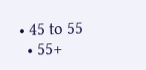• 45 to 55
  • 55+